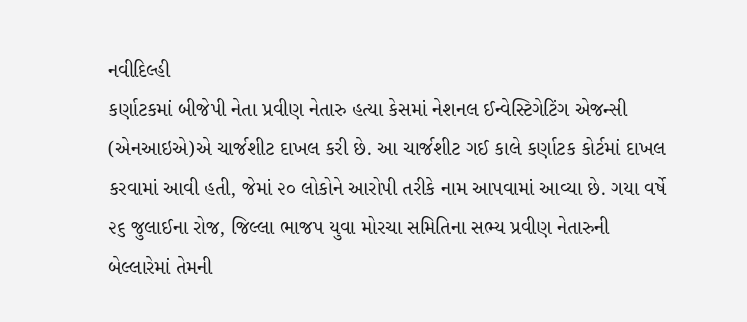નવીદિલ્હી
કર્ણાટકમાં બીજેપી નેતા પ્રવીણ નેતારુ હત્યા કેસમાં નેશનલ ઈન્વેસ્ટિગેટિંગ એજન્સી (એનઆઇએ)એ ચાર્જશીટ દાખલ કરી છે. આ ચાર્જશીટ ગઈ કાલે કર્ણાટક કોર્ટમાં દાખલ કરવામાં આવી હતી, જેમાં ૨૦ લોકોને આરોપી તરીકે નામ આપવામાં આવ્યા છે. ગયા વર્ષે ૨૬ જુલાઈના રોજ, જિલ્લા ભાજપ યુવા મોરચા સમિતિના સભ્ય પ્રવીણ નેતારુની બેલ્લારેમાં તેમની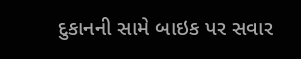દુકાનની સામે બાઇક પર સવાર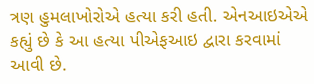ત્રણ હુમલાખોરોએ હત્યા કરી હતી. એનઆઇએએ કહ્યું છે કે આ હત્યા પીએફઆઇ દ્વારા કરવામાં આવી છે.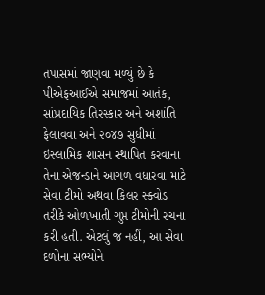તપાસમાં જાણવા મળ્યું છે કે પીએફઆઈએ સમાજમાં આતંક, સાંપ્રદાયિક તિરસ્કાર અને અશાંતિ ફેલાવવા અને ૨૦૪૭ સુધીમાં ઇસ્લામિક શાસન સ્થાપિત કરવાના તેના એજન્ડાને આગળ વધારવા માટે સેવા ટીમો અથવા કિલર સ્ક્વોડ તરીકે ઓળખાતી ગુપ્ત ટીમોની રચના કરી હતી. એટલું જ નહીં, આ સેવા દળોના સભ્યોને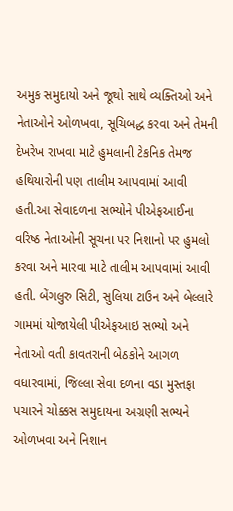અમુક સમુદાયો અને જૂથો સાથે વ્યક્તિઓ અને નેતાઓને ઓળખવા, સૂચિબદ્ધ કરવા અને તેમની દેખરેખ રાખવા માટે હુમલાની ટેકનિક તેમજ હથિયારોની પણ તાલીમ આપવામાં આવી હતી.આ સેવાદળના સભ્યોને પીએફઆઈના વરિષ્ઠ નેતાઓની સૂચના પર નિશાનો પર હુમલો કરવા અને મારવા માટે તાલીમ આપવામાં આવી હતી. બેંગલુરુ સિટી, સુલિયા ટાઉન અને બેલ્લારે ગામમાં યોજાયેલી પીએફઆઇ સભ્યો અને નેતાઓ વતી કાવતરાની બેઠકોને આગળ વધારવામાં, જિલ્લા સેવા દળના વડા મુસ્તફા પચારને ચોક્કસ સમુદાયના અગ્રણી સભ્યને ઓળખવા અને નિશાન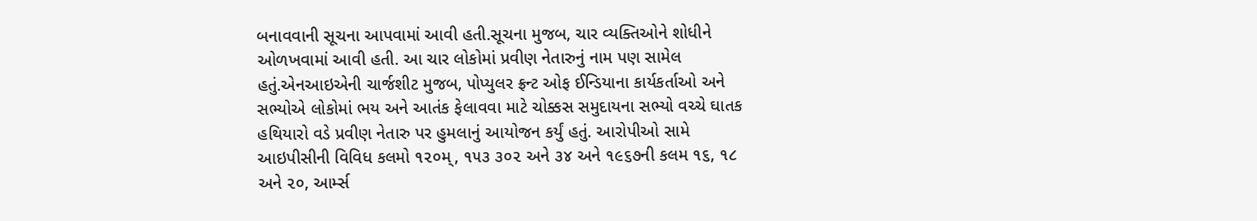બનાવવાની સૂચના આપવામાં આવી હતી.સૂચના મુજબ, ચાર વ્યક્તિઓને શોધીને ઓળખવામાં આવી હતી. આ ચાર લોકોમાં પ્રવીણ નેતારુનું નામ પણ સામેલ હતું.એનઆઇએની ચાર્જશીટ મુજબ, પોપ્યુલર ફ્રન્ટ ઓફ ઈન્ડિયાના કાર્યકર્તાઓ અને સભ્યોએ લોકોમાં ભય અને આતંક ફેલાવવા માટે ચોક્કસ સમુદાયના સભ્યો વચ્ચે ઘાતક હથિયારો વડે પ્રવીણ નેતારુ પર હુમલાનું આયોજન કર્યું હતું. આરોપીઓ સામે આઇપીસીની વિવિધ કલમો ૧૨૦મ્, ૧૫૩ ૩૦૨ અને ૩૪ અને ૧૯૬૭ની કલમ ૧૬, ૧૮ અને ૨૦, આર્મ્સ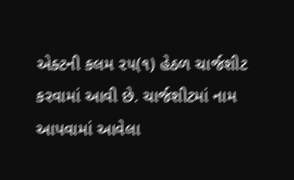એક્ટની કલમ ૨૫(૧) હેઠળ ચાર્જશીટ કરવામાં આવી છે. ચાર્જશીટમાં નામ આપવામાં આવેલા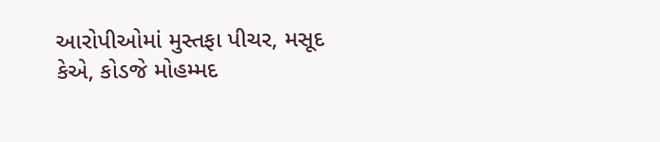આરોપીઓમાં મુસ્તફા પીચર, મસૂદ કેએ, કોડજે મોહમ્મદ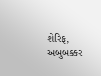શેરિફ, અબુબક્કર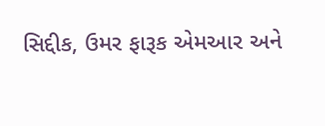સિદ્દીક, ઉમર ફારૂક એમઆર અને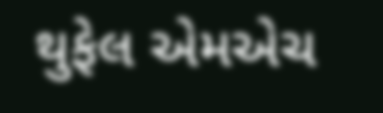થુફેલ એમએચ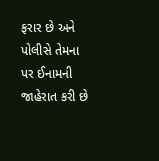ફરાર છે અને પોલીસે તેમના પર ઈનામની જાહેરાત કરી છે